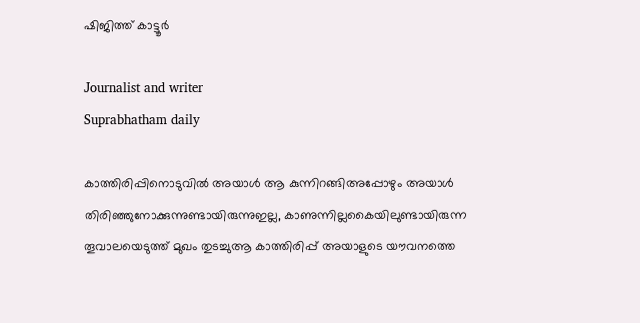ഷിജിത്ത് കാട്ടൂർ

Journalist and writer
Suprabhatham daily

കാത്തിരിപ്പിനൊടുവില്‍ അയാള്‍ ആ കുന്നിറങ്ങിഅപ്പോഴും അയാള്‍ തിരിഞ്ഞുനോക്കുന്നുണ്ടായിരുന്നുഇല്ല, കാണുന്നില്ലകൈയിലുണ്ടായിരുന്ന തൂവാലയെടുത്ത് മുഖം തുടച്ചുആ കാത്തിരിപ്പ് അയാളുടെ യൗവനത്തെ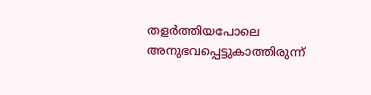തളര്‍ത്തിയപോലെ അനുഭവപ്പെട്ടുകാത്തിരുന്ന്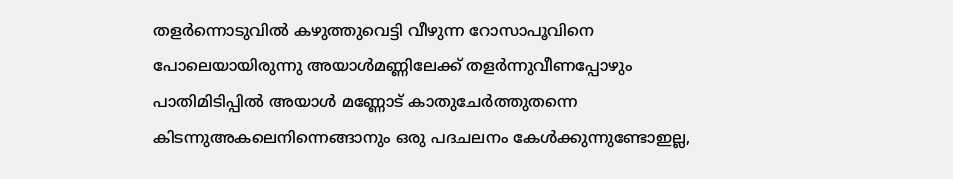തളര്‍ന്നൊടുവില്‍ കഴുത്തുവെട്ടി വീഴുന്ന റോസാപൂവിനെ പോലെയായിരുന്നു അയാള്‍മണ്ണിലേക്ക് തളര്‍ന്നുവീണപ്പോഴും പാതിമിടിപ്പില്‍ അയാള്‍ മണ്ണോട് കാതുചേര്‍ത്തുതന്നെ കിടന്നുഅകലെനിന്നെങ്ങാനും ഒരു പദചലനം കേള്‍ക്കുന്നുണ്ടോഇല്ല,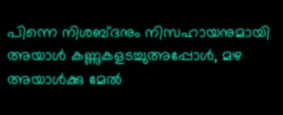പിന്നെ നിശബ്ദനും നിസഹായനുമായി അയാള്‍ കണ്ണുകളടച്ചുഅപ്പോള്‍, മഴ അയാള്‍ക്കു മേല്‍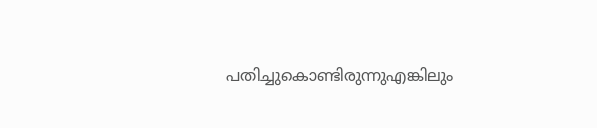പതിച്ചുകൊണ്ടിരുന്നുഎങ്കിലും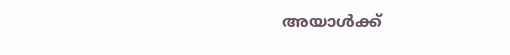അയാള്‍ക്ക്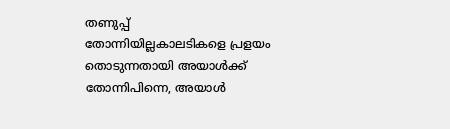തണുപ്പ് തോന്നിയില്ലകാലടികളെ പ്രളയം തൊടുന്നതായി അയാള്‍ക്ക് തോന്നിപിന്നെ, അയാള്‍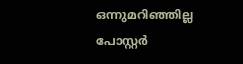ഒന്നുമറിഞ്ഞില്ല പോസ്റ്റർ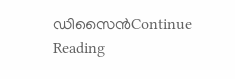ഡിസൈൻContinue Reading